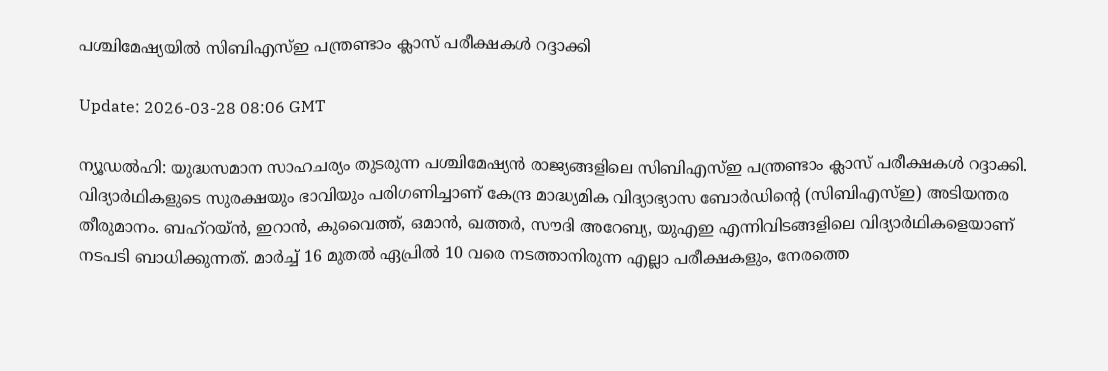പശ്ചിമേഷ്യയില്‍ സിബിഎസ്ഇ പന്ത്രണ്ടാം ക്ലാസ് പരീക്ഷകള്‍ റദ്ദാക്കി

Update: 2026-03-28 08:06 GMT

ന്യൂഡല്‍ഹി: യുദ്ധസമാന സാഹചര്യം തുടരുന്ന പശ്ചിമേഷ്യന്‍ രാജ്യങ്ങളിലെ സിബിഎസ്ഇ പന്ത്രണ്ടാം ക്ലാസ് പരീക്ഷകള്‍ റദ്ദാക്കി. വിദ്യാര്‍ഥികളുടെ സുരക്ഷയും ഭാവിയും പരിഗണിച്ചാണ് കേന്ദ്ര മാദ്ധ്യമിക വിദ്യാഭ്യാസ ബോര്‍ഡിന്റെ (സിബിഎസ്ഇ) അടിയന്തര തീരുമാനം. ബഹ്‌റയ്ന്‍, ഇറാന്‍, കുവൈത്ത്, ഒമാന്‍, ഖത്തര്‍, സൗദി അറേബ്യ, യുഎഇ എന്നിവിടങ്ങളിലെ വിദ്യാര്‍ഥികളെയാണ് നടപടി ബാധിക്കുന്നത്. മാര്‍ച്ച് 16 മുതല്‍ ഏപ്രില്‍ 10 വരെ നടത്താനിരുന്ന എല്ലാ പരീക്ഷകളും, നേരത്തെ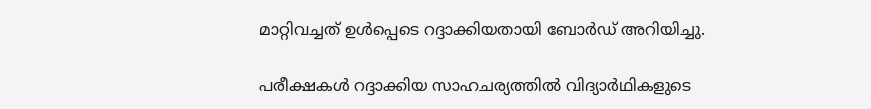മാറ്റിവച്ചത് ഉള്‍പ്പെടെ റദ്ദാക്കിയതായി ബോര്‍ഡ് അറിയിച്ചു.

പരീക്ഷകള്‍ റദ്ദാക്കിയ സാഹചര്യത്തില്‍ വിദ്യാര്‍ഥികളുടെ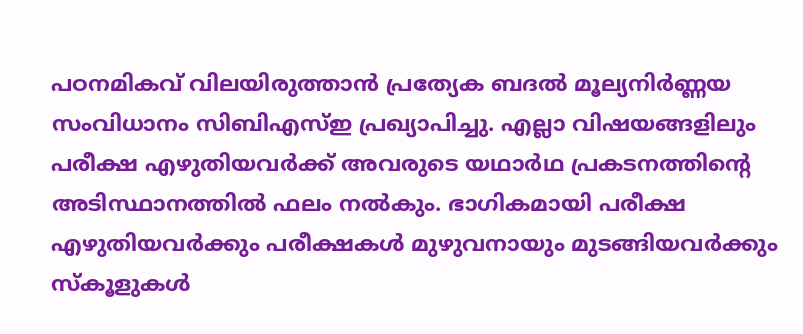പഠനമികവ് വിലയിരുത്താന്‍ പ്രത്യേക ബദല്‍ മൂല്യനിര്‍ണ്ണയ സംവിധാനം സിബിഎസ്ഇ പ്രഖ്യാപിച്ചു. എല്ലാ വിഷയങ്ങളിലും പരീക്ഷ എഴുതിയവര്‍ക്ക് അവരുടെ യഥാര്‍ഥ പ്രകടനത്തിന്റെ അടിസ്ഥാനത്തില്‍ ഫലം നല്‍കും. ഭാഗികമായി പരീക്ഷ എഴുതിയവര്‍ക്കും പരീക്ഷകള്‍ മുഴുവനായും മുടങ്ങിയവര്‍ക്കും സ്‌കൂളുകള്‍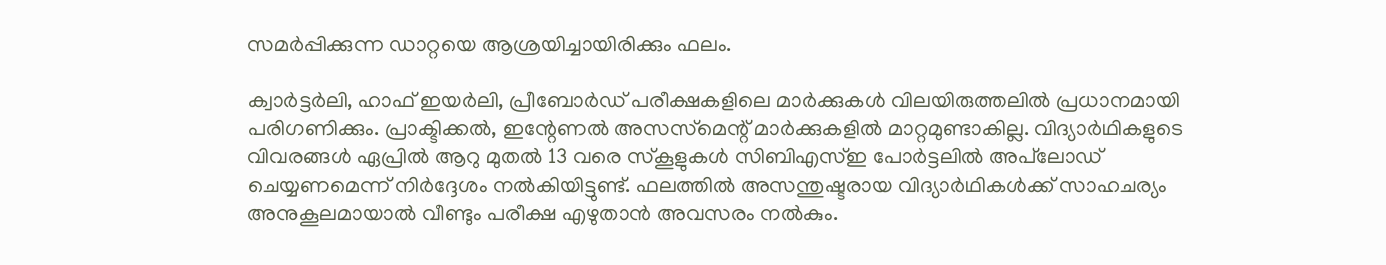സമര്‍പ്പിക്കുന്ന ഡാറ്റയെ ആശ്രയിച്ചായിരിക്കും ഫലം.

ക്വാര്‍ട്ടര്‍ലി, ഹാഫ് ഇയര്‍ലി, പ്രീബോര്‍ഡ് പരീക്ഷകളിലെ മാര്‍ക്കുകള്‍ വിലയിരുത്തലില്‍ പ്രധാനമായി പരിഗണിക്കും. പ്രാക്ടിക്കല്‍, ഇന്റേണല്‍ അസസ്‌മെന്റ് മാര്‍ക്കുകളില്‍ മാറ്റമുണ്ടാകില്ല. വിദ്യാര്‍ഥികളുടെ വിവരങ്ങള്‍ ഏപ്രില്‍ ആറു മുതല്‍ 13 വരെ സ്‌കൂളുകള്‍ സിബിഎസ്ഇ പോര്‍ട്ടലില്‍ അപ്‌ലോഡ് ചെയ്യണമെന്ന് നിര്‍ദ്ദേശം നല്‍കിയിട്ടുണ്ട്. ഫലത്തില്‍ അസന്തുഷ്ടരായ വിദ്യാര്‍ഥികള്‍ക്ക് സാഹചര്യം അനുകൂലമായാല്‍ വീണ്ടും പരീക്ഷ എഴുതാന്‍ അവസരം നല്‍കും.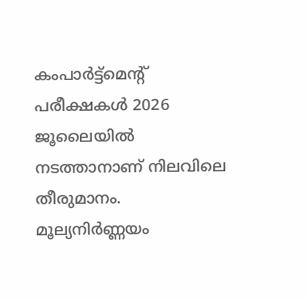കംപാര്‍ട്ട്‌മെന്റ് പരീക്ഷകള്‍ 2026 ജൂലൈയില്‍ നടത്താനാണ് നിലവിലെ തീരുമാനം. മൂല്യനിര്‍ണ്ണയം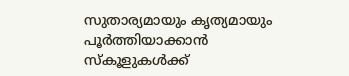സുതാര്യമായും കൃത്യമായും പൂര്‍ത്തിയാക്കാന്‍ സ്‌കൂളുകള്‍ക്ക്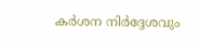കര്‍ശന നിര്‍ദ്ദേശവും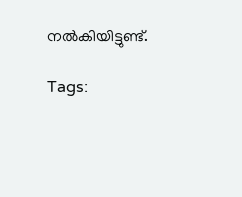നല്‍കിയിട്ടുണ്ട്.

Tags: